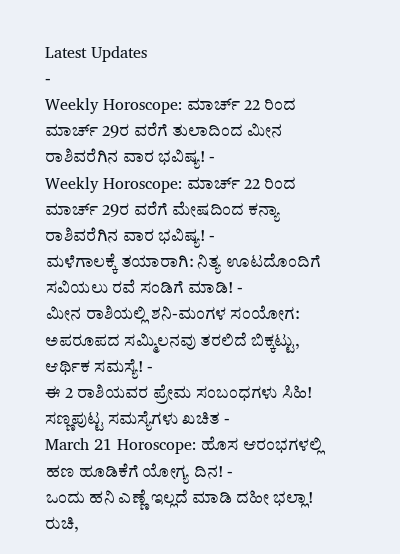Latest Updates
-
Weekly Horoscope: ಮಾರ್ಚ್ 22 ರಿಂದ ಮಾರ್ಚ್ 29ರ ವರೆಗೆ ತುಲಾದಿಂದ ಮೀನ ರಾಶಿವರೆಗಿನ ವಾರ ಭವಿಷ್ಯ! -
Weekly Horoscope: ಮಾರ್ಚ್ 22 ರಿಂದ ಮಾರ್ಚ್ 29ರ ವರೆಗೆ ಮೇಷದಿಂದ ಕನ್ಯಾ ರಾಶಿವರೆಗಿನ ವಾರ ಭವಿಷ್ಯ! -
ಮಳೆಗಾಲಕ್ಕೆ ತಯಾರಾಗಿ: ನಿತ್ಯ ಊಟದೊಂದಿಗೆ ಸವಿಯಲು ರವೆ ಸಂಡಿಗೆ ಮಾಡಿ! -
ಮೀನ ರಾಶಿಯಲ್ಲಿ ಶನಿ-ಮಂಗಳ ಸಂಯೋಗ: ಅಪರೂಪದ ಸಮ್ಮಿಲನವು ತರಲಿದೆ ಬಿಕ್ಕಟ್ಟು, ಆರ್ಥಿಕ ಸಮಸ್ಯೆ! -
ಈ 2 ರಾಶಿಯವರ ಪ್ರೇಮ ಸಂಬಂಧಗಳು ಸಿಹಿ! ಸಣ್ಣಪುಟ್ಟ ಸಮಸ್ಯೆಗಳು ಖಚಿತ -
March 21 Horoscope: ಹೊಸ ಆರಂಭಗಳಲ್ಲಿ ಹಣ ಹೂಡಿಕೆಗೆ ಯೋಗ್ಯ ದಿನ! -
ಒಂದು ಹನಿ ಎಣ್ಣೆ ಇಲ್ಲದೆ ಮಾಡಿ ದಹೀ ಭಲ್ಲಾ! ರುಚಿ,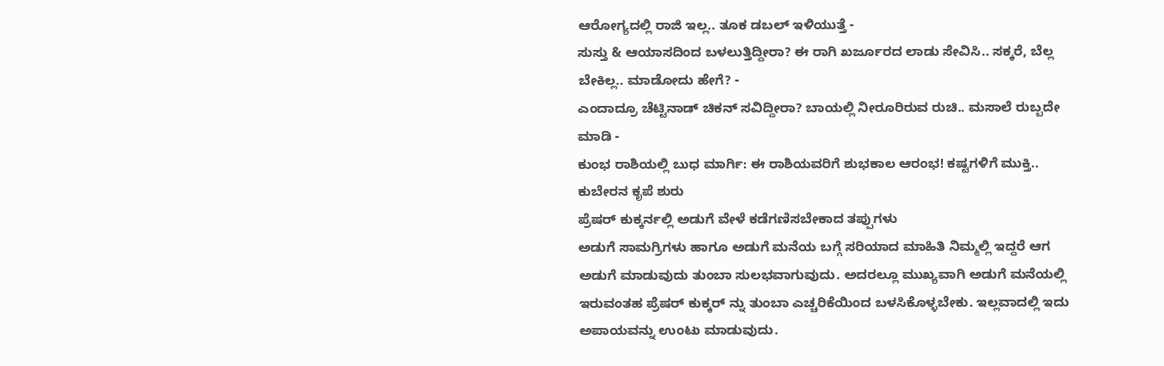ಆರೋಗ್ಯದಲ್ಲಿ ರಾಜಿ ಇಲ್ಲ.. ತೂಕ ಡಬಲ್ ಇಳಿಯುತ್ತೆ -
ಸುಸ್ತು & ಆಯಾಸದಿಂದ ಬಳಲುತ್ತಿದ್ದೀರಾ? ಈ ರಾಗಿ ಖರ್ಜೂರದ ಲಾಡು ಸೇವಿಸಿ.. ಸಕ್ಕರೆ, ಬೆಲ್ಲ ಬೇಕಿಲ್ಲ.. ಮಾಡೋದು ಹೇಗೆ? -
ಎಂದಾದ್ರೂ ಚೆಟ್ಟಿನಾಡ್ ಚಿಕನ್ ಸವಿದ್ದೀರಾ? ಬಾಯಲ್ಲಿ ನೀರೂರಿರುವ ರುಚಿ.. ಮಸಾಲೆ ರುಬ್ಬದೇ ಮಾಡಿ -
ಕುಂಭ ರಾಶಿಯಲ್ಲಿ ಬುಧ ಮಾರ್ಗಿ: ಈ ರಾಶಿಯವರಿಗೆ ಶುಭಕಾಲ ಆರಂಭ! ಕಷ್ಟಗಳಿಗೆ ಮುಕ್ತಿ.. ಕುಬೇರನ ಕೃಪೆ ಶುರು
ಪ್ರೆಷರ್ ಕುಕ್ಕರ್ನಲ್ಲಿ ಅಡುಗೆ ವೇಳೆ ಕಡೆಗಣಿಸಬೇಕಾದ ತಪ್ಪುಗಳು
ಅಡುಗೆ ಸಾಮಗ್ರಿಗಳು ಹಾಗೂ ಅಡುಗೆ ಮನೆಯ ಬಗ್ಗೆ ಸರಿಯಾದ ಮಾಹಿತಿ ನಿಮ್ಮಲ್ಲಿ ಇದ್ದರೆ ಆಗ ಅಡುಗೆ ಮಾಡುವುದು ತುಂಬಾ ಸುಲಭವಾಗುವುದು. ಅದರಲ್ಲೂ ಮುಖ್ಯವಾಗಿ ಅಡುಗೆ ಮನೆಯಲ್ಲಿ ಇರುವಂತಹ ಪ್ರೆಷರ್ ಕುಕ್ಕರ್ ನ್ನು ತುಂಬಾ ಎಚ್ಚರಿಕೆಯಿಂದ ಬಳಸಿಕೊಳ್ಳಬೇಕು. ಇಲ್ಲವಾದಲ್ಲಿ ಇದು ಅಪಾಯವನ್ನು ಉಂಟು ಮಾಡುವುದು.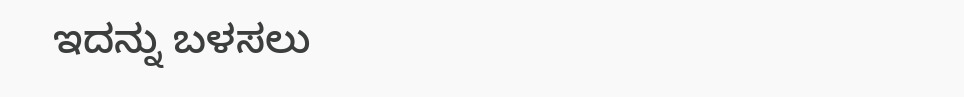ಇದನ್ನು ಬಳಸಲು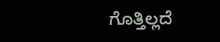ಗೊತ್ತಿಲ್ಲದೆ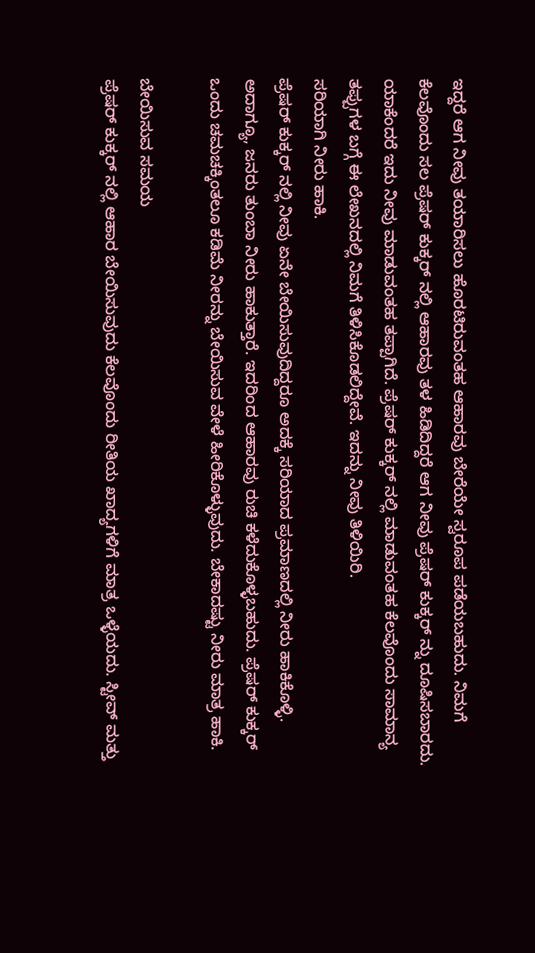ಇದ್ದರೆ ಆಗ ನೀವು ತಯಾರಿಸಲು ಹೊರಟಿರುವಂತಹ ಆಹಾರವು ಬೇರೆಯೇ ಸ್ವರೂಪ ಪಡೆಯಬಹುದು. ನಿಮಗೆ ಕೆಲವೊಂದು ಸಲ ಪ್ರೆಷರ್ ಕುಕ್ಕರ್ ನಲ್ಲಿ ಆಹಾರವು ತಳ ಹಿಡಿದಿದ್ದರೆ ಆಗ ನೀವು ಪ್ರೆಷರ್ ಕುಕ್ಕರ್ ನ್ನು ದೂಷಿಸಬಾರದು. ಯಾಕೆಂದರೆ ಇದು ನೀವು ಮಾಡುವಂತಹ ತಪ್ಪಾಗಿದೆ. ಪ್ರೆಷರ್ ಕುಕ್ಕರ್ ನಲ್ಲಿ ಮಾಡುವಂತಹ ಕೆಲವೊಂದು ಸಾಮಾನ್ಯ ತಪ್ಪುಗಳ ಬಗ್ಗೆ ಈ ಲೇಖನದಲ್ಲಿ ನಿಮಗೆ ತಿಳಿಸಿಕೊಡಲಿದ್ದೇವೆ. ಇದನ್ನು ನೀವು ತಿಳಿಯಿರಿ.
ಸರಿಯಾಗಿ ನೀರು ಹಾಕಿ.
ಪ್ರೆಷರ್ ಕುಕ್ಕರ್ ನಲ್ಲಿ ನೀವು ಏನೇ ಬೇಯಿಸುವುದಿದ್ದರೂ ಅದಕ್ಕೆ ಸರಿಯಾದ ಪ್ರಮಾಣದಲ್ಲಿ ನೀರು ಹಾಕಿಕೊಳ್ಳಿ. ಅದಾಗ್ಯೂ, ಜನರು ತುಂಬಾ ನೀರು ಹಾಕುತ್ತಾರೆ. ಇದರಿಂದ ಆಹಾರವು ರುಚಿ ಕಳೆದುಕೊಳ್ಳಬಹುದು. ಪ್ರೆಷರ್ ಕುಕ್ಕರ್ ಒಂದು ಚಮಚಕ್ಕಿಂತಲೂ ಕಡಿಮೆ ನೀರನ್ನು ಬೇಯಿಸುವ ವೇಳೆ ಹೀರಿಕೊಳ್ಳುವುದು. ಬೇಕಾದಷ್ಟು ನೀರು ಮಾತ್ರ ಹಾಕಿ.

ಬೇಯಿಸುವ ಸಮಯ
ಪ್ರೆಷರ್ ಕುಕ್ಕರ್ ನಲ್ಲಿ ಆಹಾರ ಬೇಯಿಸುವುದು ಕೆಲವೊಂದು ರೀತಿಯ ಖಾದ್ಯಗಳಿಗೆ ಮಾತ್ರ ಒಳ್ಳೆಯದು. ಸ್ಟೀವ್ ಮತ್ತು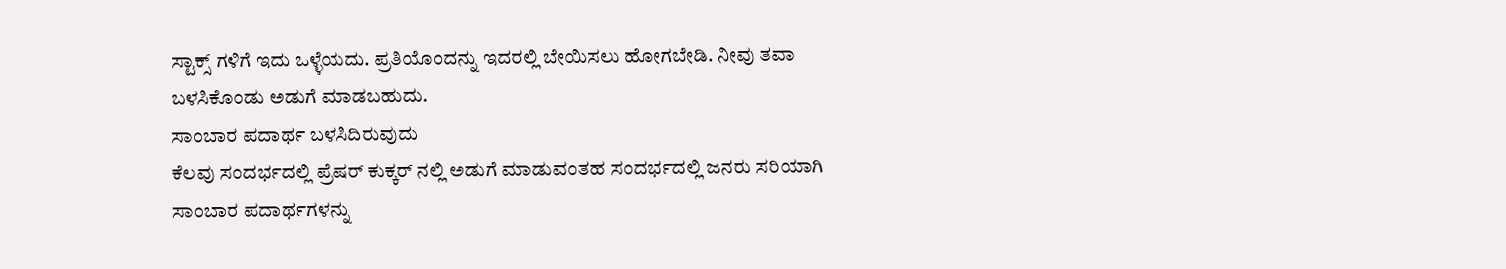ಸ್ಟಾಕ್ಸ್ ಗಳಿಗೆ ಇದು ಒಳ್ಳೆಯದು. ಪ್ರತಿಯೊಂದನ್ನು ಇದರಲ್ಲಿ ಬೇಯಿಸಲು ಹೋಗಬೇಡಿ. ನೀವು ತವಾ ಬಳಸಿಕೊಂಡು ಅಡುಗೆ ಮಾಡಬಹುದು.
ಸಾಂಬಾರ ಪದಾರ್ಥ ಬಳಸಿದಿರುವುದು
ಕೆಲವು ಸಂದರ್ಭದಲ್ಲಿ ಪ್ರೆಷರ್ ಕುಕ್ಕರ್ ನಲ್ಲಿ ಅಡುಗೆ ಮಾಡುವಂತಹ ಸಂದರ್ಭದಲ್ಲಿ ಜನರು ಸರಿಯಾಗಿ ಸಾಂಬಾರ ಪದಾರ್ಥಗಳನ್ನು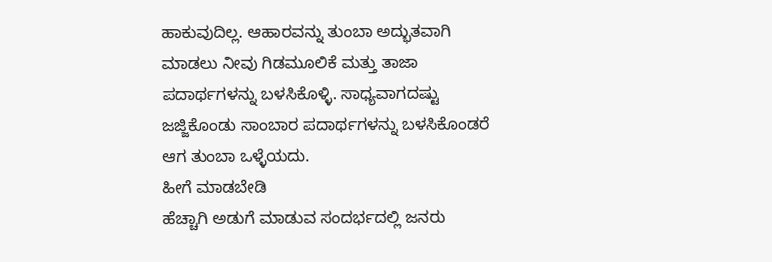ಹಾಕುವುದಿಲ್ಲ. ಆಹಾರವನ್ನು ತುಂಬಾ ಅದ್ಭುತವಾಗಿ ಮಾಡಲು ನೀವು ಗಿಡಮೂಲಿಕೆ ಮತ್ತು ತಾಜಾ ಪದಾರ್ಥಗಳನ್ನು ಬಳಸಿಕೊಳ್ಳಿ. ಸಾಧ್ಯವಾಗದಷ್ಟು ಜಜ್ಜಿಕೊಂಡು ಸಾಂಬಾರ ಪದಾರ್ಥಗಳನ್ನು ಬಳಸಿಕೊಂಡರೆ ಆಗ ತುಂಬಾ ಒಳ್ಳೆಯದು.
ಹೀಗೆ ಮಾಡಬೇಡಿ
ಹೆಚ್ಚಾಗಿ ಅಡುಗೆ ಮಾಡುವ ಸಂದರ್ಭದಲ್ಲಿ ಜನರು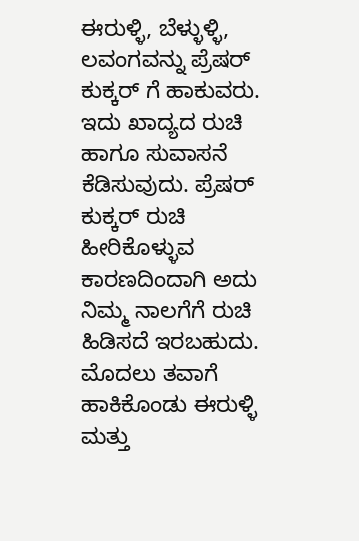ಈರುಳ್ಳಿ, ಬೆಳ್ಳುಳ್ಳಿ, ಲವಂಗವನ್ನು ಪ್ರೆಷರ್ ಕುಕ್ಕರ್ ಗೆ ಹಾಕುವರು. ಇದು ಖಾದ್ಯದ ರುಚಿ ಹಾಗೂ ಸುವಾಸನೆ ಕೆಡಿಸುವುದು. ಪ್ರೆಷರ್ ಕುಕ್ಕರ್ ರುಚಿ ಹೀರಿಕೊಳ್ಳುವ ಕಾರಣದಿಂದಾಗಿ ಅದು ನಿಮ್ಮ ನಾಲಗೆಗೆ ರುಚಿ ಹಿಡಿಸದೆ ಇರಬಹುದು. ಮೊದಲು ತವಾಗೆ ಹಾಕಿಕೊಂಡು ಈರುಳ್ಳಿ ಮತ್ತು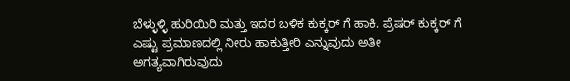ಬೆಳ್ಳುಳ್ಳಿ ಹುರಿಯಿರಿ ಮತ್ತು ಇದರ ಬಳಿಕ ಕುಕ್ಕರ್ ಗೆ ಹಾಕಿ. ಪ್ರೆಷರ್ ಕುಕ್ಕರ್ ಗೆ ಎಷ್ಟು ಪ್ರಮಾಣದಲ್ಲಿ ನೀರು ಹಾಕುತ್ತೀರಿ ಎನ್ನುವುದು ಅತೀ ಅಗತ್ಯವಾಗಿರುವುದು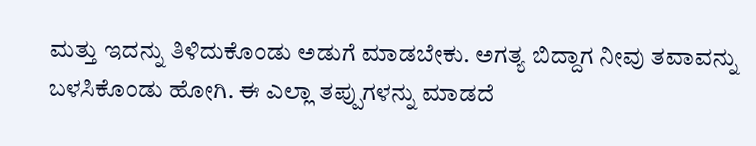ಮತ್ತು ಇದನ್ನು ತಿಳಿದುಕೊಂಡು ಅಡುಗೆ ಮಾಡಬೇಕು. ಅಗತ್ಯ ಬಿದ್ದಾಗ ನೀವು ತವಾವನ್ನು ಬಳಸಿಕೊಂಡು ಹೋಗಿ. ಈ ಎಲ್ಲಾ ತಪ್ಪುಗಳನ್ನು ಮಾಡದೆ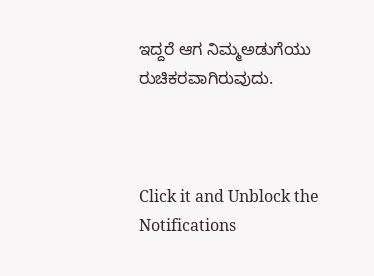ಇದ್ದರೆ ಆಗ ನಿಮ್ಮಅಡುಗೆಯು ರುಚಿಕರವಾಗಿರುವುದು.



Click it and Unblock the Notifications